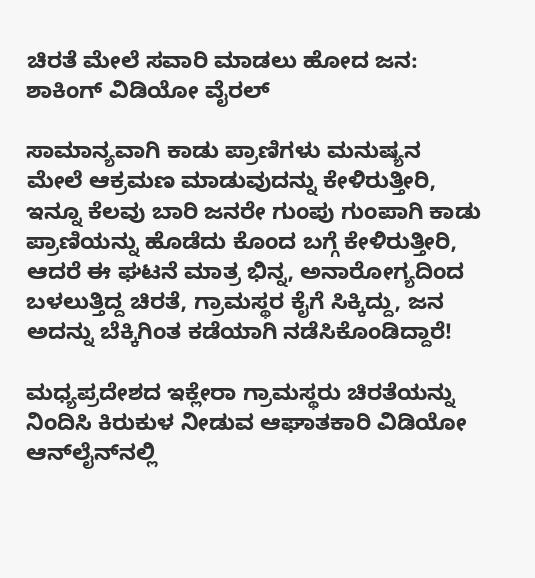ಚಿರತೆ ಮೇಲೆ ಸವಾರಿ ಮಾಡಲು ಹೋದ ಜನ: ಶಾಕಿಂಗ್ ವಿಡಿಯೋ ವೈರಲ್

ಸಾಮಾನ್ಯವಾಗಿ ಕಾಡು ಪ್ರಾಣಿಗಳು ಮನುಷ್ಯನ ಮೇಲೆ ಆಕ್ರಮಣ ಮಾಡುವುದನ್ನು ಕೇಳಿರುತ್ತೀರಿ, ಇನ್ನೂ ಕೆಲವು ಬಾರಿ ಜನರೇ ಗುಂಪು ಗುಂಪಾಗಿ ಕಾಡು ಪ್ರಾಣಿಯನ್ನು ಹೊಡೆದು ಕೊಂದ ಬಗ್ಗೆ ಕೇಳಿರುತ್ತೀರಿ, ಆದರೆ ಈ ಘಟನೆ ಮಾತ್ರ ಭಿನ್ನ, ಅನಾರೋಗ್ಯದಿಂದ ಬಳಲುತ್ತಿದ್ದ ಚಿರತೆ, ಗ್ರಾಮಸ್ಥರ ಕೈಗೆ ಸಿಕ್ಕಿದ್ದು, ಜನ ಅದನ್ನು ಬೆಕ್ಕಿಗಿಂತ ಕಡೆಯಾಗಿ ನಡೆಸಿಕೊಂಡಿದ್ದಾರೆ!

ಮಧ್ಯಪ್ರದೇಶದ ಇಕ್ಲೇರಾ ಗ್ರಾಮಸ್ಥರು ಚಿರತೆಯನ್ನು ನಿಂದಿಸಿ ಕಿರುಕುಳ ನೀಡುವ ಆಘಾತಕಾರಿ ವಿಡಿಯೋ ಆನ್‌ಲೈನ್‌ನಲ್ಲಿ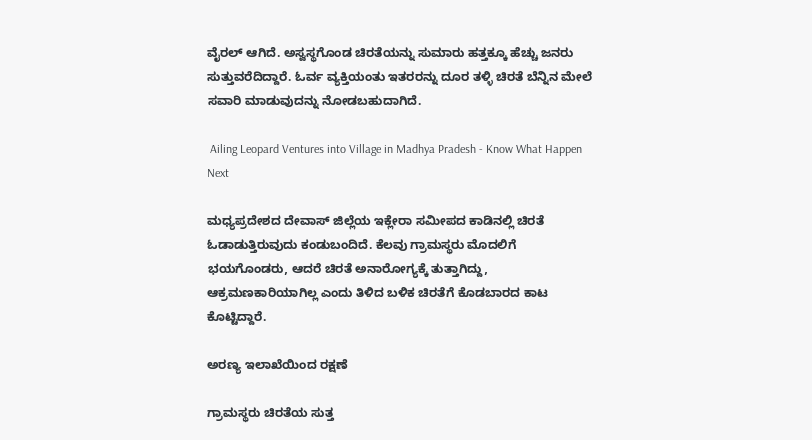ವೈರಲ್ ಆಗಿದೆ. ಅಸ್ವಸ್ಥಗೊಂಡ ಚಿರತೆಯನ್ನು ಸುಮಾರು ಹತ್ತಕ್ಕೂ ಹೆಚ್ಚು ಜನರು ಸುತ್ತುವರೆದಿದ್ದಾರೆ. ಓರ್ವ ವ್ಯಕ್ತಿಯಂತು ಇತರರನ್ನು ದೂರ ತಳ್ಳಿ ಚಿರತೆ ಬೆನ್ನಿನ ಮೇಲೆ ಸವಾರಿ ಮಾಡುವುದನ್ನು ನೋಡಬಹುದಾಗಿದೆ.

 Ailing Leopard Ventures into Village in Madhya Pradesh - Know What Happen Next

ಮಧ್ಯಪ್ರದೇಶದ ದೇವಾಸ್ ಜಿಲ್ಲೆಯ ಇಕ್ಲೇರಾ ಸಮೀಪದ ಕಾಡಿನಲ್ಲಿ ಚಿರತೆ ಓಡಾಡುತ್ತಿರುವುದು ಕಂಡುಬಂದಿದೆ. ಕೆಲವು ಗ್ರಾಮಸ್ಥರು ಮೊದಲಿಗೆ ಭಯಗೊಂಡರು, ಆದರೆ ಚಿರತೆ ಅನಾರೋಗ್ಯಕ್ಕೆ ತುತ್ತಾಗಿದ್ದು, ಆಕ್ರಮಣಕಾರಿಯಾಗಿಲ್ಲ ಎಂದು ತಿಳಿದ ಬಳಿಕ ಚಿರತೆಗೆ ಕೊಡಬಾರದ ಕಾಟ ಕೊಟ್ಟಿದ್ದಾರೆ.

ಅರಣ್ಯ ಇಲಾಖೆಯಿಂದ ರಕ್ಷಣೆ

ಗ್ರಾಮಸ್ಥರು ಚಿರತೆಯ ಸುತ್ತ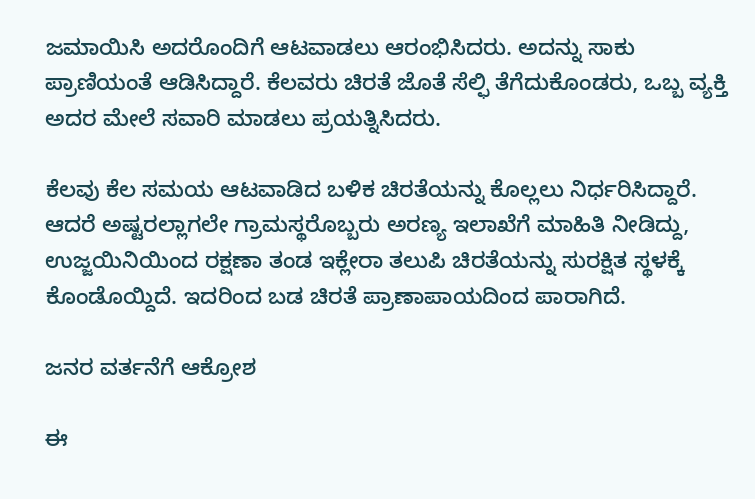ಜಮಾಯಿಸಿ ಅದರೊಂದಿಗೆ ಆಟವಾಡಲು ಆರಂಭಿಸಿದರು. ಅದನ್ನು ಸಾಕು ಪ್ರಾಣಿಯಂತೆ ಆಡಿಸಿದ್ದಾರೆ. ಕೆಲವರು ಚಿರತೆ ಜೊತೆ ಸೆಲ್ಫಿ ತೆಗೆದುಕೊಂಡರು, ಒಬ್ಬ ವ್ಯಕ್ತಿ ಅದರ ಮೇಲೆ ಸವಾರಿ ಮಾಡಲು ಪ್ರಯತ್ನಿಸಿದರು.

ಕೆಲವು ಕೆಲ ಸಮಯ ಆಟವಾಡಿದ ಬಳಿಕ ಚಿರತೆಯನ್ನು ಕೊಲ್ಲಲು ನಿರ್ಧರಿಸಿದ್ದಾರೆ. ಆದರೆ ಅಷ್ಟರಲ್ಲಾಗಲೇ ಗ್ರಾಮಸ್ಥರೊಬ್ಬರು ಅರಣ್ಯ ಇಲಾಖೆಗೆ ಮಾಹಿತಿ ನೀಡಿದ್ದು, ಉಜ್ಜಯಿನಿಯಿಂದ ರಕ್ಷಣಾ ತಂಡ ಇಕ್ಲೇರಾ ತಲುಪಿ ಚಿರತೆಯನ್ನು ಸುರಕ್ಷಿತ ಸ್ಥಳಕ್ಕೆ ಕೊಂಡೊಯ್ದಿದೆ. ಇದರಿಂದ ಬಡ ಚಿರತೆ ಪ್ರಾಣಾಪಾಯದಿಂದ ಪಾರಾಗಿದೆ.

ಜನರ ವರ್ತನೆಗೆ ಆಕ್ರೋಶ

ಈ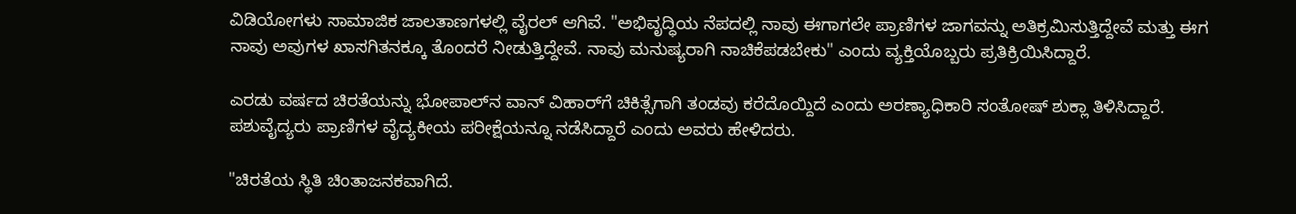ವಿಡಿಯೋಗಳು ಸಾಮಾಜಿಕ ಜಾಲತಾಣಗಳಲ್ಲಿ ವೈರಲ್ ಆಗಿವೆ. "ಅಭಿವೃದ್ಧಿಯ ನೆಪದಲ್ಲಿ ನಾವು ಈಗಾಗಲೇ ಪ್ರಾಣಿಗಳ ಜಾಗವನ್ನು ಅತಿಕ್ರಮಿಸುತ್ತಿದ್ದೇವೆ ಮತ್ತು ಈಗ ನಾವು ಅವುಗಳ ಖಾಸಗಿತನಕ್ಕೂ ತೊಂದರೆ ನೀಡುತ್ತಿದ್ದೇವೆ. ನಾವು ಮನುಷ್ಯರಾಗಿ ನಾಚಿಕೆಪಡಬೇಕು" ಎಂದು ವ್ಯಕ್ತಿಯೊಬ್ಬರು ಪ್ರತಿಕ್ರಿಯಿಸಿದ್ದಾರೆ.

ಎರಡು ವರ್ಷದ ಚಿರತೆಯನ್ನು ಭೋಪಾಲ್‌ನ ವಾನ್ ವಿಹಾರ್‌ಗೆ ಚಿಕಿತ್ಸೆಗಾಗಿ ತಂಡವು ಕರೆದೊಯ್ದಿದೆ ಎಂದು ಅರಣ್ಯಾಧಿಕಾರಿ ಸಂತೋಷ್ ಶುಕ್ಲಾ ತಿಳಿಸಿದ್ದಾರೆ. ಪಶುವೈದ್ಯರು ಪ್ರಾಣಿಗಳ ವೈದ್ಯಕೀಯ ಪರೀಕ್ಷೆಯನ್ನೂ ನಡೆಸಿದ್ದಾರೆ ಎಂದು ಅವರು ಹೇಳಿದರು.

"ಚಿರತೆಯ ಸ್ಥಿತಿ ಚಿಂತಾಜನಕವಾಗಿದೆ.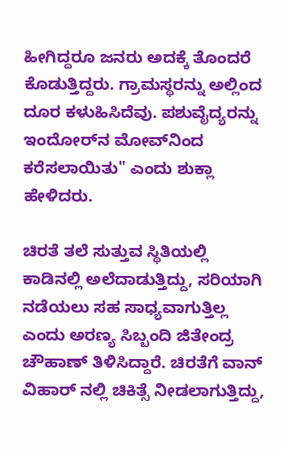ಹೀಗಿದ್ದರೂ ಜನರು ಅದಕ್ಕೆ ತೊಂದರೆ ಕೊಡುತ್ತಿದ್ದರು. ಗ್ರಾಮಸ್ಥರನ್ನು ಅಲ್ಲಿಂದ ದೂರ ಕಳುಹಿಸಿದೆವು. ಪಶುವೈದ್ಯರನ್ನು ಇಂದೋರ್‌ನ ಮೋವ್‌ನಿಂದ ಕರೆಸಲಾಯಿತು" ಎಂದು ಶುಕ್ಲಾ ಹೇಳಿದರು.

ಚಿರತೆ ತಲೆ ಸುತ್ತುವ ಸ್ಥಿತಿಯಲ್ಲಿ ಕಾಡಿನಲ್ಲಿ ಅಲೆದಾಡುತ್ತಿದ್ದು, ಸರಿಯಾಗಿ ನಡೆಯಲು ಸಹ ಸಾಧ್ಯವಾಗುತ್ತಿಲ್ಲ ಎಂದು ಅರಣ್ಯ ಸಿಬ್ಬಂದಿ ಜಿತೇಂದ್ರ ಚೌಹಾಣ್ ತಿಳಿಸಿದ್ದಾರೆ. ಚಿರತೆಗೆ ವಾನ್ ವಿಹಾರ್ ನಲ್ಲಿ ಚಿಕಿತ್ಸೆ ನೀಡಲಾಗುತ್ತಿದ್ದು,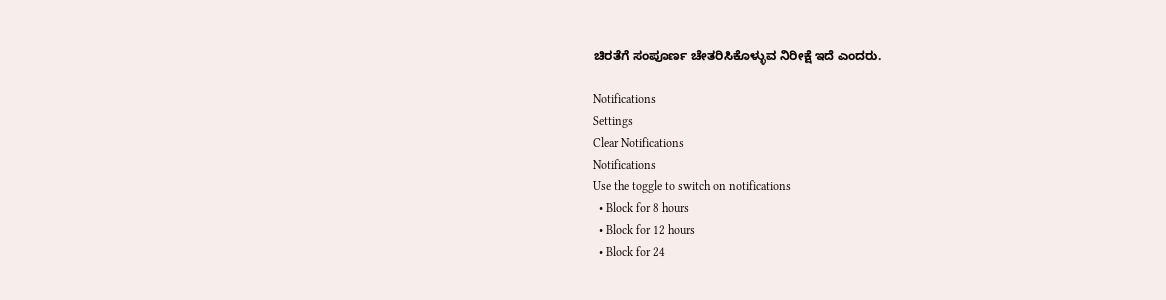ಚಿರತೆಗೆ ಸಂಪೂರ್ಣ ಚೇತರಿಸಿಕೊಳ್ಳುವ ನಿರೀಕ್ಷೆ ಇದೆ ಎಂದರು.

Notifications
Settings
Clear Notifications
Notifications
Use the toggle to switch on notifications
  • Block for 8 hours
  • Block for 12 hours
  • Block for 24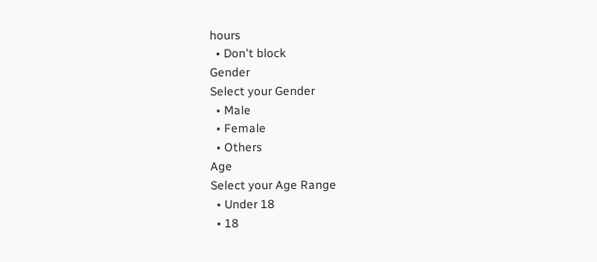hours
  • Don't block
Gender
Select your Gender
  • Male
  • Female
  • Others
Age
Select your Age Range
  • Under 18
  • 18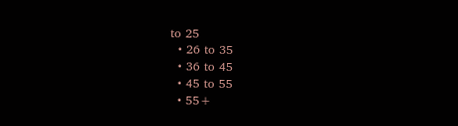to 25
  • 26 to 35
  • 36 to 45
  • 45 to 55
  • 55+